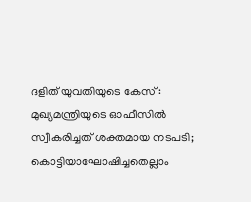ദളിത് യുവതിയുടെ കേസ്: മുഖ്യമന്ത്രിയുടെ ഓഫീസിൽ സ്വീകരിച്ചത് ശക്തമായ നടപടി; കൊട്ടിയാഘോഷിച്ചതെല്ലാം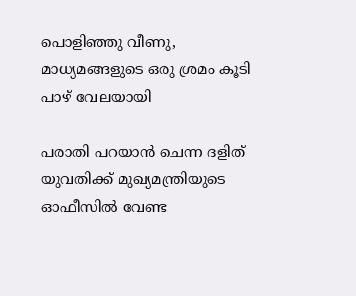പൊളിഞ്ഞു വീണു, മാധ്യമങ്ങളുടെ ഒരു ശ്രമം കൂടി പാഴ് വേലയായി

പരാതി പറയാൻ ചെന്ന ദളിത് യുവതിക്ക് മുഖ്യമന്ത്രിയുടെ ഓഫീസിൽ വേണ്ട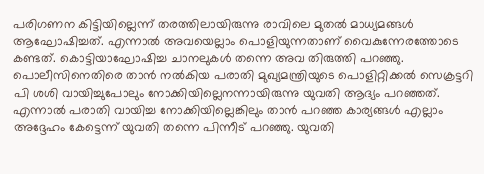പരിഗണന കിട്ടിയില്ലെന്ന് തരത്തിലായിരുന്നു രാവിലെ മുതൽ മാധ്യമങ്ങൾ ആഘോഷിച്ചത്. എന്നാൽ അവയെല്ലാം പൊളിയുന്നതാണ് വൈകുന്നേരത്തോടെ കണ്ടത്. കൊട്ടിയാഘോഷിച്ച ചാനലുകൾ തന്നെ അവ തിരുത്തി പറഞ്ഞു. പൊലീസിനെതിരെ താൻ നൽകിയ പരാതി മുഖ്യമന്ത്രിയുടെ പൊളിറ്റിക്കൽ സെക്രട്ടറി പി ശശി വായിച്ചുപോലും നോക്കിയില്ലെനന്നായിരുന്നു യുവതി ആദ്യം പറഞ്ഞത്. എന്നാൽ പരാതി വായിച്ച നോക്കിയില്ലെങ്കിലും താൻ പറഞ്ഞ കാര്യങ്ങൾ എല്ലാം അദ്ദേഹം കേട്ടെന്ന് യുവതി തന്നെ പിന്നീട് പറഞ്ഞു. യുവതി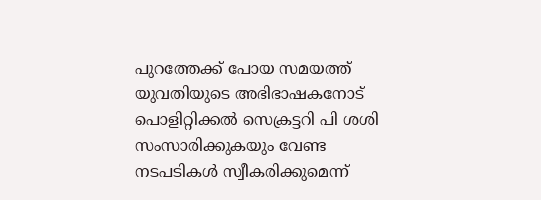പുറത്തേക്ക് പോയ സമയത്ത് യുവതിയുടെ അഭിഭാഷകനോട് പൊളിറ്റിക്കൽ സെക്രട്ടറി പി ശശി സംസാരിക്കുകയും വേണ്ട നടപടികൾ സ്വീകരിക്കുമെന്ന്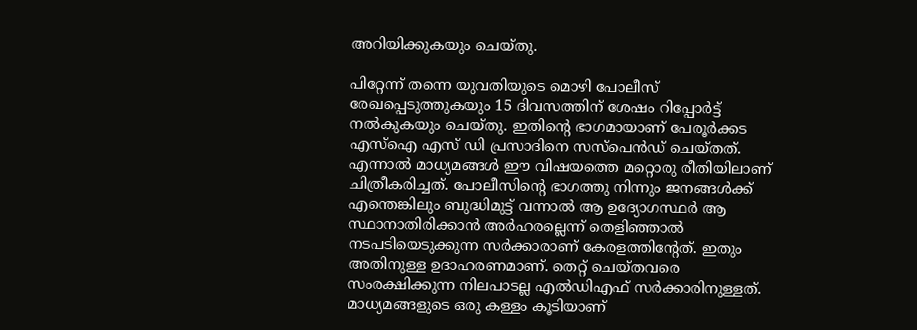അറിയിക്കുകയും ചെയ്തു.

പിറ്റേന്ന് തന്നെ യുവതിയുടെ മൊഴി പോലീസ് രേഖപ്പെടുത്തുകയും 15 ദിവസത്തിന് ശേഷം റിപ്പോർട്ട് നൽകുകയും ചെയ്തു. ഇതിന്റെ ഭാഗമായാണ് പേരൂർക്കട എസ്ഐ എസ് ഡി പ്രസാദിനെ സസ്പെൻഡ് ചെയ്തത്. എന്നാൽ മാധ്യമങ്ങൾ ഈ വിഷയത്തെ മറ്റൊരു രീതിയിലാണ് ചിത്രീകരിച്ചത്. പോലീസിന്റെ ഭാഗത്തു നിന്നും ജനങ്ങൾക്ക് എന്തെങ്കിലും ബുദ്ധിമുട്ട് വന്നാൽ ആ ഉദ്യോഗസ്ഥർ ആ സ്ഥാനാതിരിക്കാൻ അർഹരല്ലെന്ന് തെളിഞ്ഞാൽ നടപടിയെടുക്കുന്ന സർക്കാരാണ് കേരളത്തിന്റേത്. ഇതും അതിനുള്ള ഉദാഹരണമാണ്. തെറ്റ് ചെയ്തവരെ സംരക്ഷിക്കുന്ന നിലപാടല്ല എൽഡിഎഫ് സർക്കാരിനുള്ളത്. മാധ്യമങ്ങളുടെ ഒരു കള്ളം കൂടിയാണ്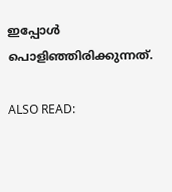ഇപ്പോൾ പൊളിഞ്ഞിരിക്കുന്നത്.

ALSO READ: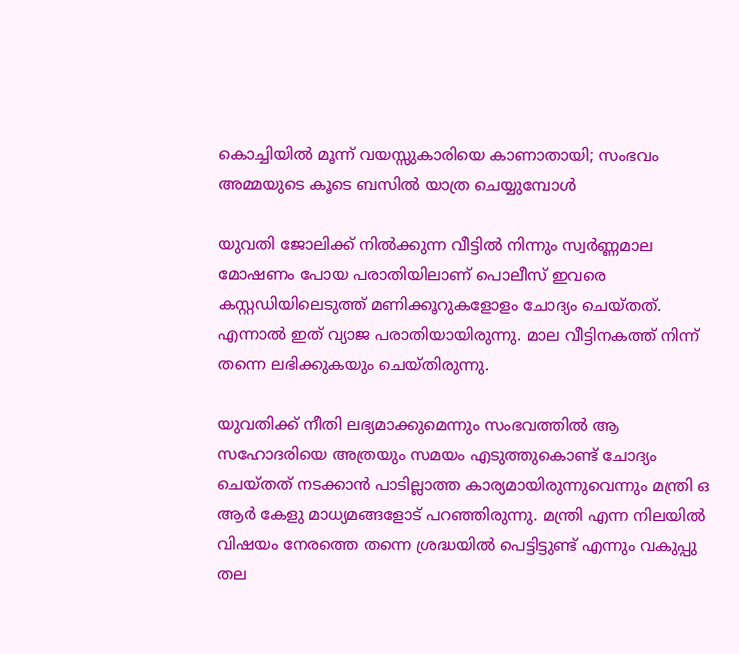കൊച്ചിയില്‍ മൂന്ന് വയസ്സുകാരിയെ കാണാതായി; സംഭവം അമ്മയുടെ കൂടെ ബസിൽ യാത്ര ചെയ്യുമ്പോൾ

യുവതി ജോലിക്ക് നിൽക്കുന്ന വീട്ടിൽ നിന്നും സ്വർണ്ണമാല മോഷണം പോയ പരാതിയിലാണ് പൊലീസ് ഇവരെ കസ്റ്റഡിയിലെടുത്ത് മണിക്കൂറുകളോളം ചോദ്യം ചെയ്തത്. എന്നാൽ ഇത് വ്യാജ പരാതിയായിരുന്നു. മാല വീട്ടിനകത്ത് നിന്ന് തന്നെ ലഭിക്കുകയും ചെയ്തിരുന്നു.

യുവതിക്ക് നീതി ലഭ്യമാക്കുമെന്നും സംഭവത്തിൽ ആ സഹോദരിയെ അത്രയും സമയം എടുത്തുകൊണ്ട് ചോദ്യം ചെയ്തത് നടക്കാൻ പാടില്ലാത്ത കാര്യമായിരുന്നുവെന്നും മന്ത്രി ഒ ആർ കേളു മാധ്യമങ്ങളോട് പറഞ്ഞിരുന്നു. മന്ത്രി എന്ന നിലയിൽ വിഷയം നേരത്തെ തന്നെ ശ്രദ്ധയിൽ പെട്ടിട്ടുണ്ട് എന്നും വകുപ്പു തല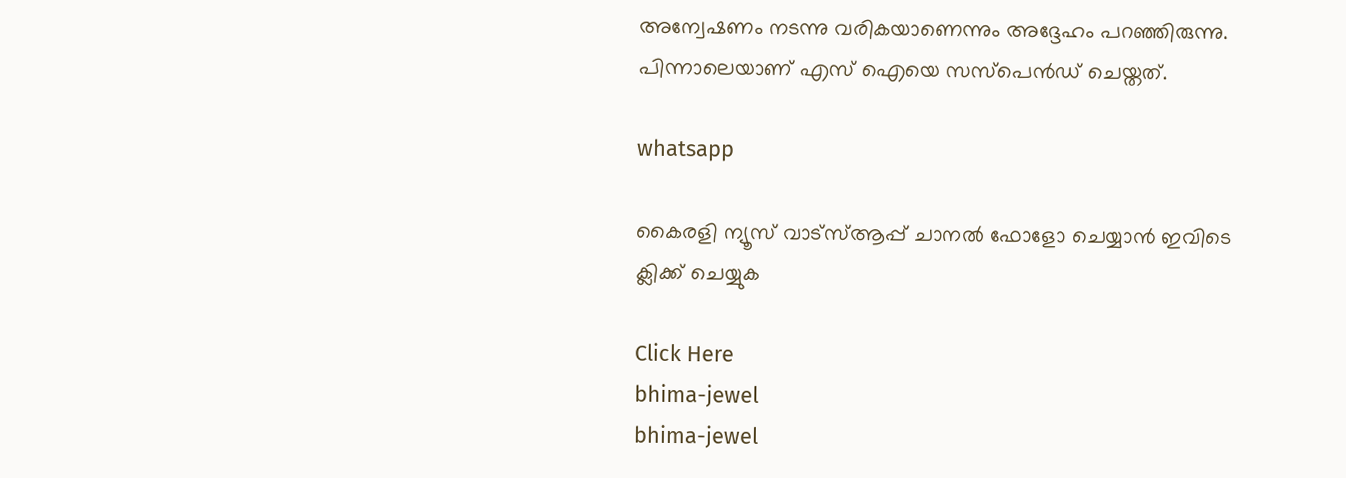അന്വേഷണം നടന്നു വരികയാണെന്നും അദ്ദേഹം പറഞ്ഞിരുന്നു. പിന്നാലെയാണ് എസ് ഐയെ സസ്പെൻഡ് ചെയ്തത്.

whatsapp

കൈരളി ന്യൂസ് വാട്‌സ്ആപ്പ് ചാനല്‍ ഫോളോ ചെയ്യാന്‍ ഇവിടെ ക്ലിക്ക് ചെയ്യുക

Click Here
bhima-jewel
bhima-jewel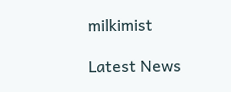milkimist

Latest News